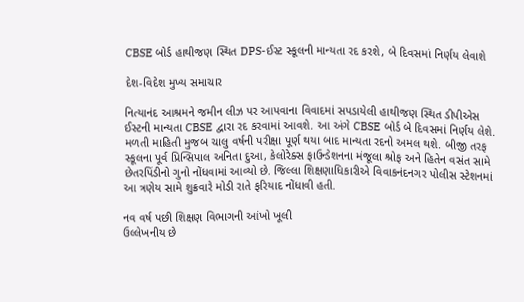CBSE બોર્ડ હાથીજણ સ્થિત DPS-ઈસ્ટ સ્કૂલની માન્યતા રદ કરશે, બે દિવસમાં નિર્ણય લેવાશે

દેશ-વિદેશ મુખ્ય સમાચાર

નિત્યાનંદ આશ્રમને જમીન લીઝ પર આપવાના વિવાદમાં સપડાયેલી હાથીજણ સ્થિત ડીપીએસ ઈસ્ટની માન્યતા CBSE દ્વારા રદ કરવામાં આવશે. આ અંગે CBSE બોર્ડ બે દિવસમાં નિર્ણય લેશે. મળતી માહિતી મુજબ ચાલુ વર્ષની પરીક્ષા પૂર્ણ થયા બાદ માન્યતા રદનો અમલ થશે. બીજી તરફ સ્કૂલના પૂર્વ પ્રિન્સિપાલ અનિતા દુઆ, કેલોરેક્સ ફાઉન્ડેશનના મંજૂલા શ્રોફ અને હિતેન વસંત સામે છેતરપિંડીનો ગુનો નોંધવામાં આવ્યો છે. જિલ્લા શિક્ષણાધિકારીએ વિવાકનંદનગર પોલીસ સ્ટેશનમાં આ ત્રણેય સામે શુક્રવારે મોડી રાતે ફરિયાદ નોંધાવી હતી.

નવ વર્ષ પછી શિક્ષણ વિભાગની આંખો ખૂલી
ઉલ્લેખનીય છે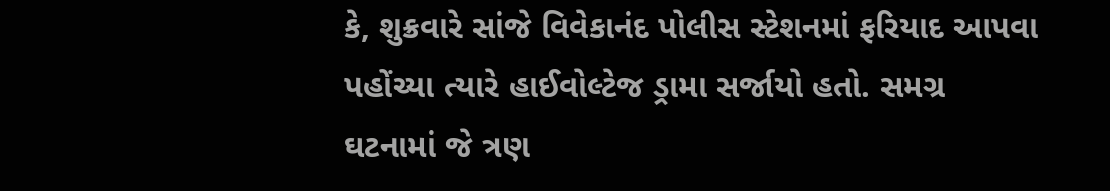કે, શુક્રવારે સાંજે વિવેકાનંદ પોલીસ સ્ટેશનમાં ફરિયાદ આપવા પહોંચ્યા ત્યારે હાઈવોલ્ટેજ ડ્રામા સર્જાયો હતો. સમગ્ર ઘટનામાં જે ત્રણ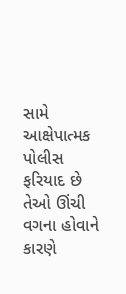સામે આક્ષેપાત્મક પોલીસ ફરિયાદ છે તેઓ ઊંચી વગના હોવાને કારણે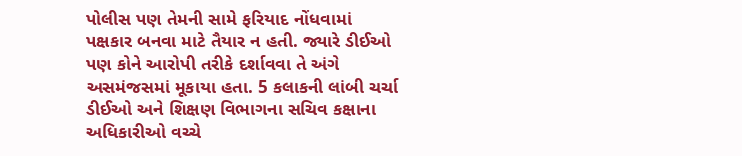પોલીસ પણ તેમની સામે ફરિયાદ નોંધવામાં પક્ષકાર બનવા માટે તૈયાર ન હતી. જ્યારે ડીઈઓ પણ કોને આરોપી તરીકે દર્શાવવા તે અંગે અસમંજસમાં મૂકાયા હતા. 5 કલાકની લાંબી ચર્ચા ડીઈઓ અને શિક્ષણ વિભાગના સચિવ કક્ષાના અધિકારીઓ વચ્ચે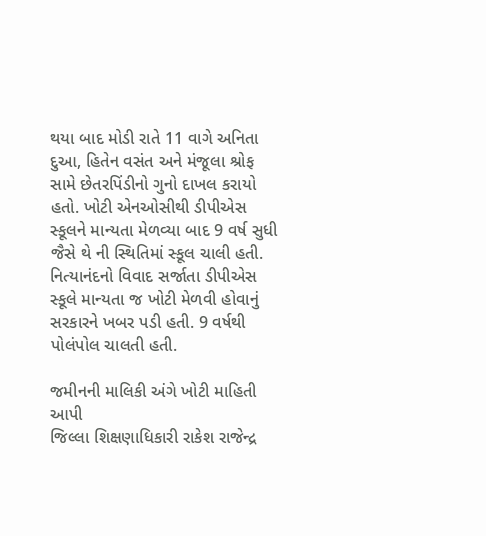થયા બાદ મોડી રાતે 11 વાગે અનિતા દુઆ, હિતેન વસંત અને મંજૂલા શ્રોફ સામે છેતરપિંડીનો ગુનો દાખલ કરાયો હતો. ખોટી એનઓસીથી ડીપીએસ સ્કૂલને માન્યતા મેળવ્યા બાદ 9 વર્ષ સુધી જૈસે થે ની સ્થિતિમાં સ્કૂલ ચાલી હતી. નિત્યાનંદનો વિવાદ સર્જાતા ડીપીએસ સ્કૂલે માન્યતા જ ખોટી મેળવી હોવાનું સરકારને ખબર પડી હતી. 9 વર્ષથી પોલંપોલ ચાલતી હતી.

જમીનની માલિકી અંગે ખોટી માહિતી આપી
જિલ્લા શિક્ષણાધિકારી રાકેશ રાજેન્દ્ર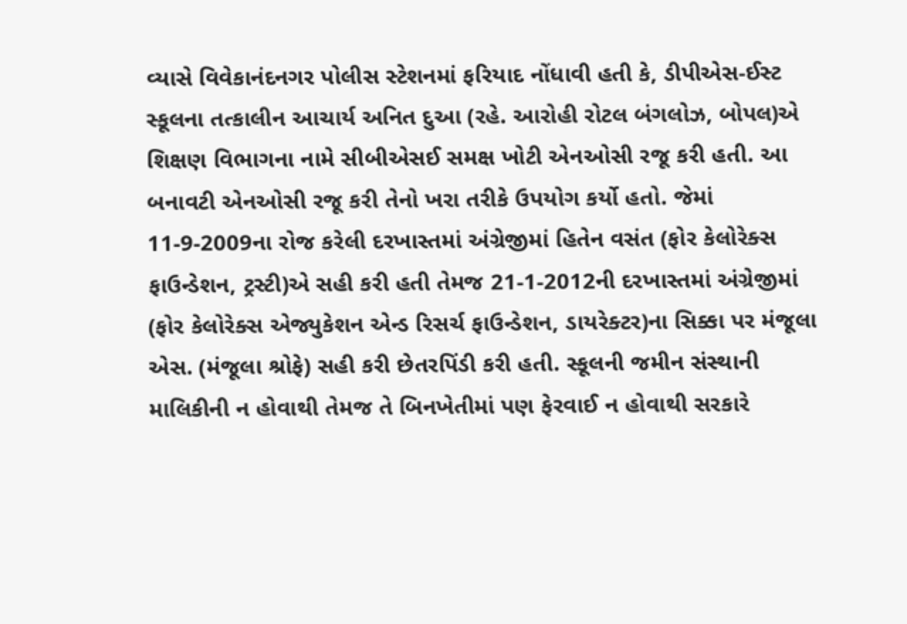વ્યાસે વિવેકાનંદનગર પોલીસ સ્ટેશનમાં ફરિયાદ નોંધાવી હતી કે, ડીપીએસ-ઈસ્ટ સ્કૂલના તત્કાલીન આચાર્ય અનિત દુઆ (રહે. આરોહી રોટલ બંગલોઝ, બોપલ)એ શિક્ષણ વિભાગના નામે સીબીએસઈ સમક્ષ ખોટી એનઓસી રજૂ કરી હતી. આ બનાવટી એનઓસી રજૂ કરી તેનો ખરા તરીકે ઉપયોગ કર્યો હતો. જેમાં 11-9-2009ના રોજ કરેલી દરખાસ્તમાં અંગ્રેજીમાં હિતેન વસંત (ફોર કેલોરેક્સ ફાઉન્ડેશન, ટ્રસ્ટી)એ સહી કરી હતી તેમજ 21-1-2012ની દરખાસ્તમાં અંગ્રેજીમાં (ફોર કેલોરેક્સ એજ્યુકેશન એન્ડ રિસર્ચ ફાઉન્ડેશન, ડાયરેક્ટર)ના સિક્કા પર મંજૂલા એસ. (મંજૂલા શ્રોફે) સહી કરી છેતરપિંડી કરી હતી. સ્કૂલની જમીન સંસ્થાની માલિકીની ન હોવાથી તેમજ તે બિનખેતીમાં પણ ફેરવાઈ ન હોવાથી સરકારે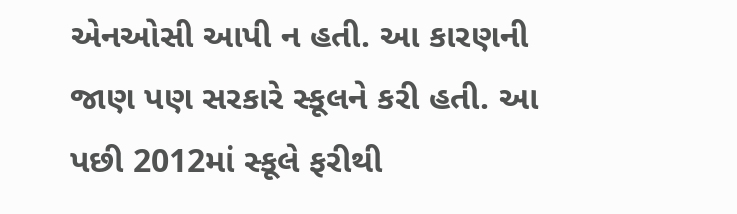એનઓસી આપી ન હતી. આ કારણની જાણ પણ સરકારે સ્કૂલને કરી હતી. આ પછી 2012માં સ્કૂલે ફરીથી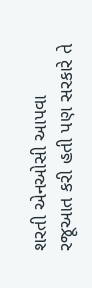શરતી એનઓસી આપવા રજૂઆત કરી હતી પણ સરકારે તે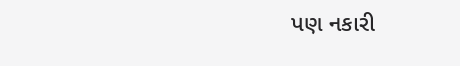પણ નકારી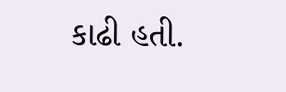કાઢી હતી.